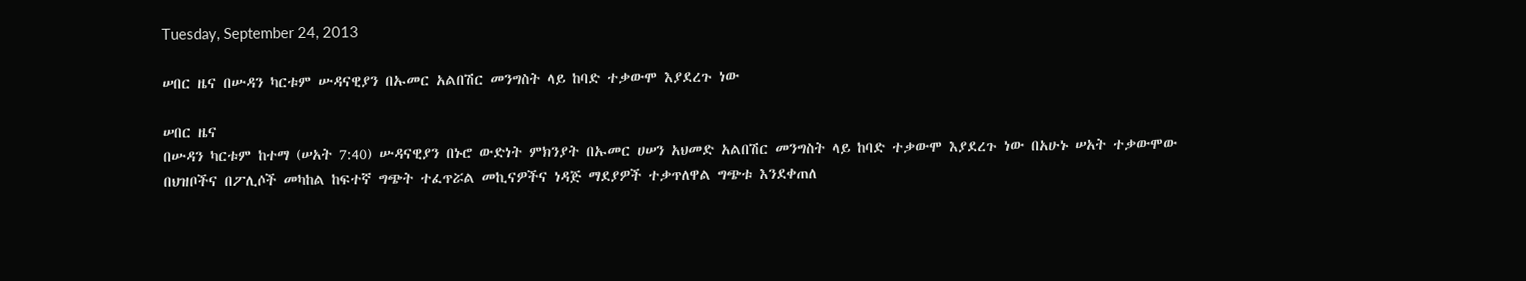Tuesday, September 24, 2013

ሠበር ዜና በሡዳን ካርቱም ሡዳናዊያን በኡመር አልበሽር መንግስት ላይ ከባድ ተቃውሞ እያደረጉ ነው

ሠበር ዜና
በሡዳን ካርቱም ከተማ (ሠአት 7:40) ሡዳናዊያን በኑሮ ውድነት ምክንያት በኡመር ሀሠን አህመድ አልበሽር መንግስት ላይ ከባድ ተቃውሞ እያደረጉ ነው በአሁኑ ሠአት ተቃውሞው በህዝቦችና በፖሊሶች መካከል ከፍተኛ ግጭት ተፈጥሯል መኪናዎችና ነዳጅ ማደያዎች ተቃጥለዋል ግጭቱ እንደቀጠለ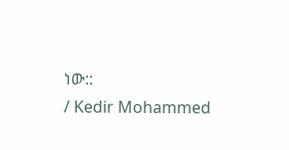ነው::
/ Kedir Mohammed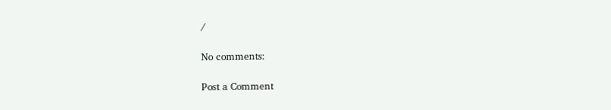/

No comments:

Post a Comment